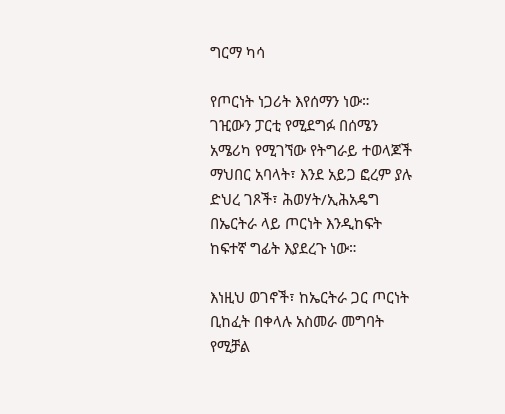ግርማ ካሳ

የጦርነት ነጋሪት እየሰማን ነው። ገዢውን ፓርቲ የሚደግፉ በሰሜን አሜሪካ የሚገኘው የትግራይ ተወላጆች ማህበር አባላት፣ እንደ አይጋ ፎረም ያሉ ድህረ ገጾች፣ ሕወሃት/ኢሕአዴግ በኤርትራ ላይ ጦርነት እንዲከፍት ከፍተኛ ግፊት እያደረጉ ነው።

እነዚህ ወገኖች፣ ከኤርትራ ጋር ጦርነት ቢከፈት በቀላሉ አስመራ መግባት የሚቻል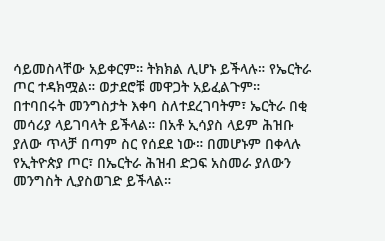ሳይመስላቸው አይቀርም። ትክክል ሊሆኑ ይችላሉ። የኤርትራ ጦር ተዳክሟል። ወታደሮቹ መዋጋት አይፈልጉም። በተባበሩት መንግስታት እቀባ ስለተደረገባትም፣ ኤርትራ በቂ መሳሪያ ላይገባላት ይችላል። በአቶ ኢሳያስ ላይም ሕዝቡ ያለው ጥላቻ በጣም ስር የሰደደ ነው። በመሆኑም በቀላሉ የኢትዮጵያ ጦር፣ በኤርትራ ሕዝብ ድጋፍ አስመራ ያለውን መንግስት ሊያስወገድ ይችላል።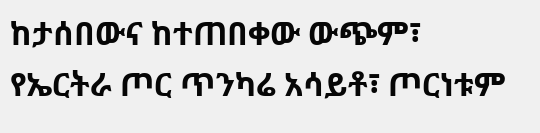ከታሰበውና ከተጠበቀው ውጭም፣ የኤርትራ ጦር ጥንካሬ አሳይቶ፣ ጦርነቱም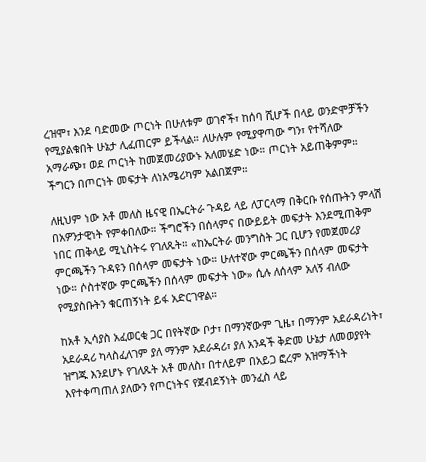ረዝሞ፣ እንደ ባድመው ጦርነት በሁለቱም ወገኖች፣ ከሰባ ሺሆች በላይ ወንድሞቻችን የሚያልቁበት ሁኔታ ሊፈጠርም ይችላል። ለሁሉም የሚያዋጣው ግን፣ የተሻለው አማራጭ፣ ወደ ጦርነት ከመጀመሪያውኑ አለመሄድ ነው። ጦርነት አይጠቅምም። ችግርን በጦርነት መፍታት ለነአሜሪካም አልበጀም።

ለዚህም ነው አቶ መለስ ዜናዊ በኤርትራ ጉዳይ ላይ ለፓርላማ በቅርቡ የሰጡትን ምላሽ በአዎንታዊነት የምቀበለው። ችግሮችን በሰላምና በውይይት መፍታት እንደሚጠቅም ነበር ጠቅላይ ሚኒስትሩ የገለጹት። «ከኤርትራ መንግስት ጋር ቢሆን የመጀመሪያ ምርጫችን ጉዳዩን በሰላም መፍታት ነው። ሁለተኛው ምርጫችን በሰላም መፍታት ነው። ሶስተኛው ምርጫችን በሰላም መፍታት ነው» ሲሉ ለሰላም አለኝ ብለው የሚያስቡትን ቁርጠኝነት ይፋ አድርገዋል።

ከአቶ ኢሳያስ አፈወርቂ ጋር በየትኛው ቦታ፣ በማንኛውም ጊዜ፣ በማንም አደራዳሪነት፣ አደራዳሪ ካላስፈለገም ያለ ማንም አደራዳሪ፣ ያለ አንዳች ቅድመ ሁኔታ ለመወያየት ዝግጁ እንደሆኑ የገለጹት አቶ መለስ፣ በተለይም በአይጋ ፎረም አዝማችነት እየተቀጣጠለ ያለውን የጦርነትና የጀብደኝነት መንፈስ ላይ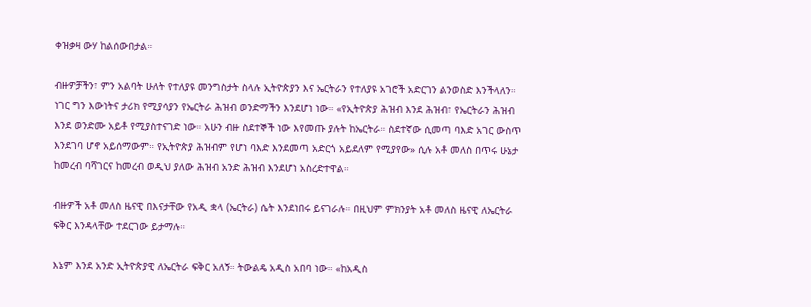ቀዝቃዛ ውሃ ከልሰውበታል።

ብዙዎቻችን፣ ምን አልባት ሁለት የተለያዩ መንግስታት ስላሉ ኢትዮጵያን እና ኤርትራን የተለያዩ አገሮች አድርገን ልንወስድ እንችላለን። ነገር ግን እውነትና ታሪክ የሚያሳያን የኤርትራ ሕዝብ ወንድማችን እንደሆነ ነው። «የኢትዮጵያ ሕዝብ እንደ ሕዝብ፣ የኤርትራን ሕዝብ እንደ ወንድሙ አይቶ የሚያስተናገድ ነው። አሁን ብዙ ስደተኞች ነው እየመጡ ያሉት ከኤርትራ። ስደተኛው ሲመጣ ባእድ አገር ውስጥ እንደገባ ሆኖ አይሰማውም። የኢትዮጵያ ሕዝብም የሆነ ባእድ እንደመጣ አድርጎ አይደለም የሚያየው» ሲሉ አቶ መለስ በጥሩ ሁኔታ ከመረብ ባሻገርና ከመረብ ወዲህ ያለው ሕዝብ አንድ ሕዝብ እንደሆነ አስረድተዋል።

ብዙዎች አቶ መለስ ዜናዊ በእናታቸው የአዲ ቋላ (ኤርትራ) ሴት እንደነበሩ ይናገራሉ። በዚህም ምክንያት አቶ መለስ ዜናዊ ለኤርትራ ፍቅር እንዳላቸው ተደርገው ይታማሉ።

እኔም እንደ አንድ ኢትዮጵያዊ ለኤርትራ ፍቅር አለኝ። ትውልዴ አዲስ አበባ ነው። «ከአዲስ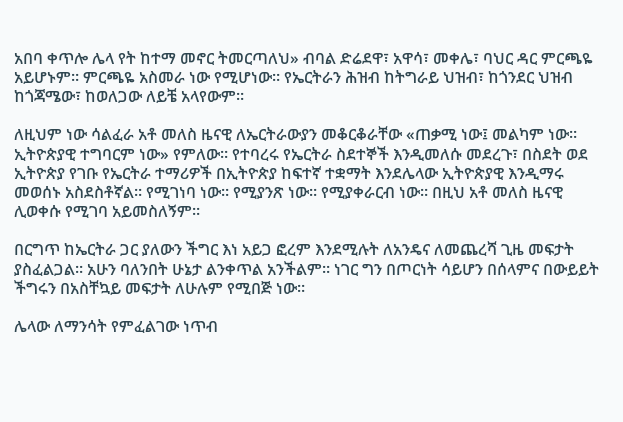አበባ ቀጥሎ ሌላ የት ከተማ መኖር ትመርጣለህ» ብባል ድሬደዋ፣ አዋሳ፣ መቀሌ፣ ባህር ዳር ምርጫዬ አይሆኑም። ምርጫዬ አስመራ ነው የሚሆነው። የኤርትራን ሕዝብ ከትግራይ ህዝብ፣ ከጎንደር ህዝብ ከጎጃሜው፣ ከወለጋው ለይቼ አላየውም።

ለዚህም ነው ሳልፈራ አቶ መለስ ዜናዊ ለኤርትራውያን መቆርቆራቸው «ጠቃሚ ነው፤ መልካም ነው። ኢትዮጵያዊ ተግባርም ነው» የምለው። የተባረሩ የኤርትራ ስደተኞች እንዲመለሱ መደረጉ፣ በስደት ወደ ኢትዮጵያ የገቡ የኤርትራ ተማሪዎች በኢትዮጵያ ከፍተኛ ተቋማት እንደሌላው ኢትዮጵያዊ እንዲማሩ መወሰኑ አስደስቶኛል። የሚገነባ ነው። የሚያንጽ ነው። የሚያቀራርብ ነው። በዚህ አቶ መለስ ዜናዊ ሊወቀሱ የሚገባ አይመስለኝም።

በርግጥ ከኤርትራ ጋር ያለውን ችግር እነ አይጋ ፎረም እንደሚሉት ለአንዴና ለመጨረሻ ጊዜ መፍታት ያስፈልጋል። አሁን ባለንበት ሁኔታ ልንቀጥል አንችልም። ነገር ግን በጦርነት ሳይሆን በሰላምና በውይይት ችግሩን በአስቸኳይ መፍታት ለሁሉም የሚበጅ ነው።

ሌላው ለማንሳት የምፈልገው ነጥብ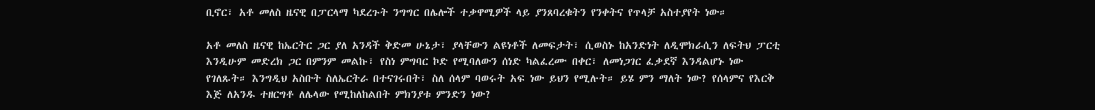ቢኖር፣ አቶ መለስ ዜናዊ በፓርላማ ካደረጉት ንግግር በሌሎች ተቃዋሚዎች ላይ ያንጸባረቁትን የንቀትና የጥላቻ አስተያየት ነው።

አቶ መለስ ዜናዊ ከኤርትር ጋር ያለ አንዳች ቅድመ ሁኔታ፣ ያላቸውን ልዩነቶች ለመፍታት፣ ሲወስኑ ከአንድነት ለዲሞክራሲን ለፍትህ ፓርቲ እንዲሁም መድረክ ጋር በምንም መልኩ፣ የስነ ምግባር ኮድ የሚባለውን ሰነድ ካልፈረሙ በቀር፣ ለመነጋገር ፈቃደኛ እንዳልሆኑ ነው የገለጹት። እንግዲህ አስቡት ስለኤርትራ በተናገሩበት፣ ስለ ሰላም ባወሩት አፍ ነው ይህን የሚሉት። ይሄ ምን ማለት ነው? የሰላምና የእርቅ እጅ ለአንዱ ተዘርግቶ ለሌላው የሚከለከልበት ምክንያቱ ምንድን ነው?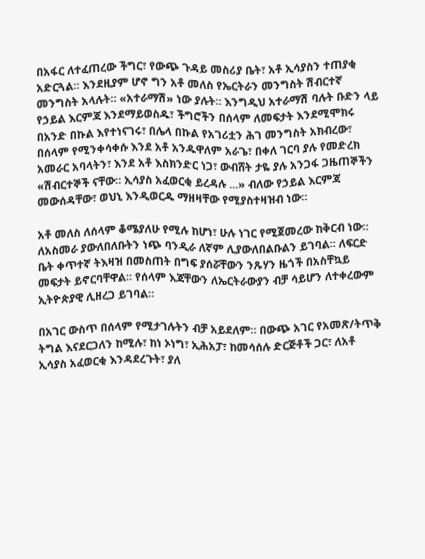በአፋር ለተፈጠረው ችግር፣ የውጭ ጉዳይ መስሪያ ቤት፣ አቶ ኢሳያስን ተጠያቂ አድርጓል። እንደዚያም ሆኖ ግን አቶ መለስ የኤርትራን መንግስት ሽብርተኛ መንግስት አላሉት። «አተራማሽ» ነው ያሉት። እንግዲህ አተራማሽ ባሉት ቡድን ላይ የኃይል እርምጃ እንደማይወስዱ፣ ችግሮችን በሰላም ለመፍታት እንደሚሞክሩ በአንድ በኩል እየተነናገሩ፣ በሌላ በኩል የአገሪቷን ሕገ መንግስት አክብረው፣ በሰላም የሚንቀሳቀሱ እንደ አቶ አንዱዋለም አራጌ፣ በቀለ ገርባ ያሉ የመድረክ አመራር አባላትን፣ እንደ አቶ እስክንድር ነጋ፣ ውብሸት ታዬ ያሉ አንጋፋ ጋዜጠኞችን «ሽብርተኞች ናቸው። ኢሳያስ አፈወርቂ ይረዳሉ ...» ብለው የኃይል እርምጃ መውሰዳቸው፣ ወህኒ እንዲወርዱ ማዘዛቸው የሚያስተዛዝብ ነው።

አቶ መለስ ለሰላም ቆሜያለሁ የሚሉ ከሆነ፣ ሁሉ ነገር የሚጀመረው ከቅርብ ነው። ለአስመራ ያውለበለቡትን ነጭ ባንዲራ ለኛም ሊያውለበልቡልን ይገባል። ለፍርድ ቤት ቀጥተኛ ትእዛዝ በመስጠት በግፍ ያሰሯቸውን ንጹሃን ዜጎች በአስቸኳይ መፍታት ይኖርባቸዋል። የሰላም እጃቸውን ለኤርትራውያን ብቻ ሳይሆን ለተቀረውም ኢትዮጵያዊ ሊዘረጋ ይገባል።

በአገር ውስጥ በሰላም የሚታገሉትን ብቻ አይደለም። በውጭ አገር የአመጽ/ትጥቅ ትግል እናደርጋለን ከሚሉ፣ ከነ ኦነግ፣ ኢሕአፓ፣ ከመሳሰሉ ድርጅቶች ጋር፣ ለአቶ ኢሳያስ አፈወርቂ እንዳደረጉት፣ ያለ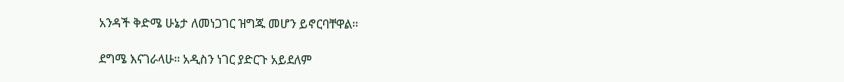አንዳች ቅድሜ ሁኔታ ለመነጋገር ዝግጁ መሆን ይኖርባቸዋል።

ደግሜ እናገራላሁ። አዲስን ነገር ያድርጉ አይደለም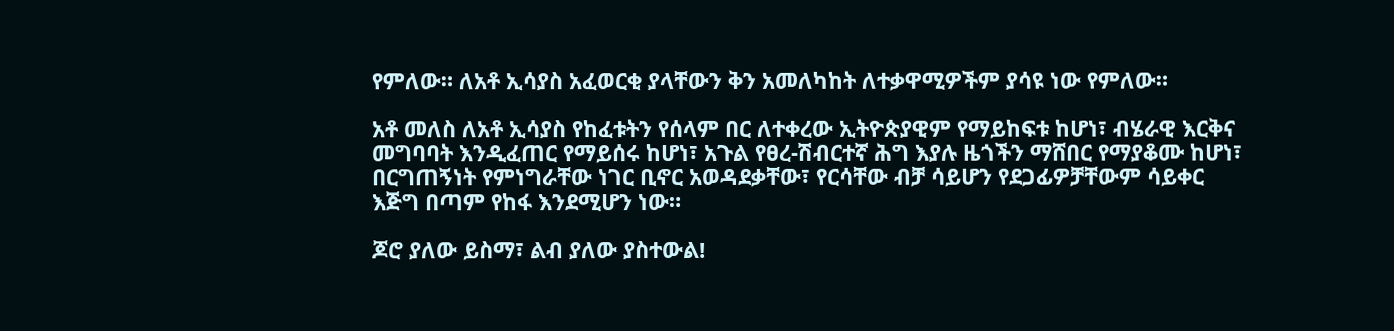የምለው። ለአቶ ኢሳያስ አፈወርቂ ያላቸውን ቅን አመለካከት ለተቃዋሚዎችም ያሳዩ ነው የምለው።

አቶ መለስ ለአቶ ኢሳያስ የከፈቱትን የሰላም በር ለተቀረው ኢትዮጵያዊም የማይከፍቱ ከሆነ፣ ብሄራዊ እርቅና መግባባት እንዲፈጠር የማይሰሩ ከሆነ፣ አጉል የፀረ-ሽብርተኛ ሕግ እያሉ ዜጎችን ማሸበር የማያቆሙ ከሆነ፣ በርግጠኝነት የምነግራቸው ነገር ቢኖር አወዳደቃቸው፣ የርሳቸው ብቻ ሳይሆን የደጋፊዎቻቸውም ሳይቀር እጅግ በጣም የከፋ እንደሚሆን ነው።

ጆሮ ያለው ይስማ፣ ልብ ያለው ያስተውል!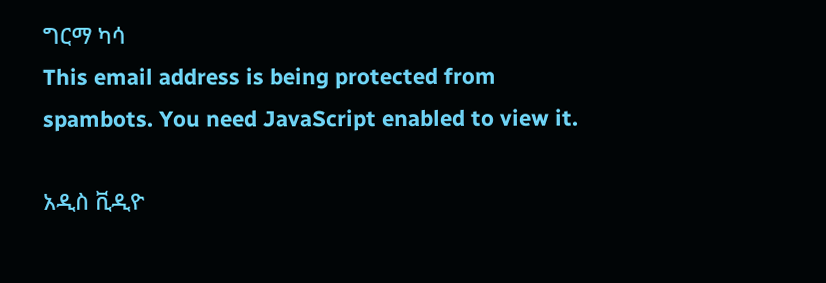ግርማ ካሳ
This email address is being protected from spambots. You need JavaScript enabled to view it.

አዲስ ቪዲዮ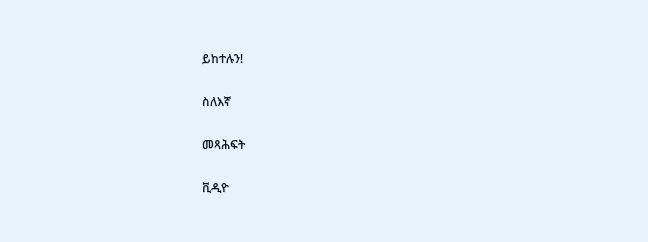ይከተሉን!

ስለእኛ

መጻሕፍት

ቪዲዮ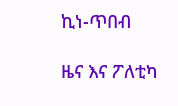ኪነ-ጥበብ

ዜና እና ፖለቲካ